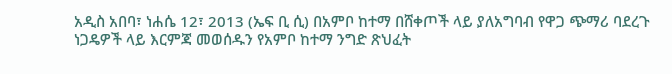አዲስ አበባ፣ ነሐሴ 12፣ 2013 (ኤፍ ቢ ሲ) በአምቦ ከተማ በሸቀጦች ላይ ያለአግባብ የዋጋ ጭማሪ ባደረጉ ነጋዴዎች ላይ እርምጃ መወሰዱን የአምቦ ከተማ ንግድ ጽህፈት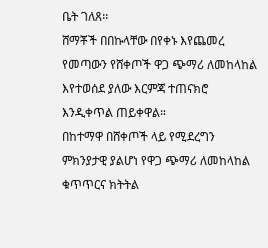ቤት ገለጸ፡፡
ሸማቾች በበኩላቸው በየቀኑ እየጨመረ የመጣውን የሸቀጦች ዋጋ ጭማሪ ለመከላከል እየተወሰደ ያለው እርምጃ ተጠናክሮ እንዲቀጥል ጠይቀዋል።
በከተማዋ በሸቀጦች ላይ የሚደረግን ምክንያታዊ ያልሆነ የዋጋ ጭማሪ ለመከላከል ቁጥጥርና ክትትል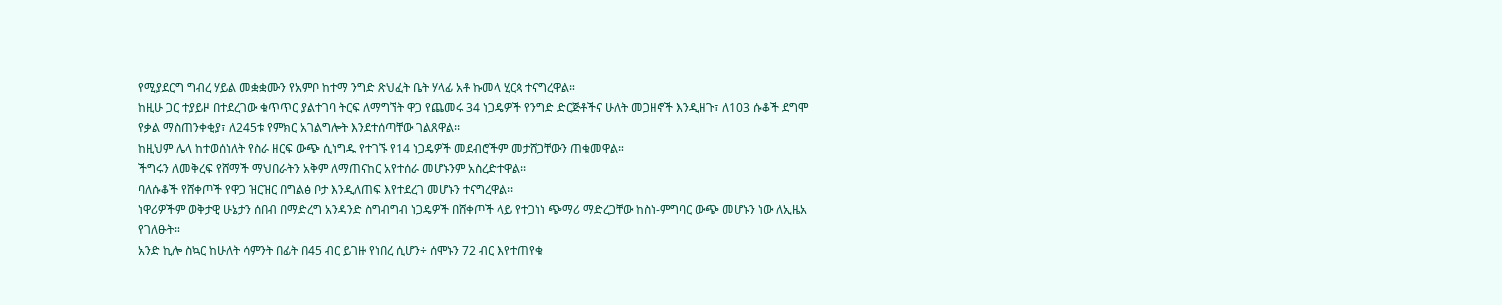የሚያደርግ ግብረ ሃይል መቋቋሙን የአምቦ ከተማ ንግድ ጽህፈት ቤት ሃላፊ አቶ ኩመላ ሂርጳ ተናግረዋል።
ከዚሁ ጋር ተያይዞ በተደረገው ቁጥጥር ያልተገባ ትርፍ ለማግኘት ዋጋ የጨመሩ 34 ነጋዴዎች የንግድ ድርጅቶችና ሁለት መጋዘኖች እንዲዘጉ፣ ለ103 ሱቆች ደግሞ የቃል ማስጠንቀቂያ፣ ለ245ቱ የምክር አገልግሎት እንደተሰጣቸው ገልጸዋል፡፡
ከዚህም ሌላ ከተወሰነለት የስራ ዘርፍ ውጭ ሲነግዱ የተገኙ የ14 ነጋዴዎች መደብሮችም መታሸጋቸውን ጠቁመዋል።
ችግሩን ለመቅረፍ የሸማች ማህበራትን አቅም ለማጠናከር አየተሰራ መሆኑንም አስረድተዋል፡፡
ባለሱቆች የሸቀጦች የዋጋ ዝርዝር በግልፅ ቦታ እንዲለጠፍ እየተደረገ መሆኑን ተናግረዋል፡፡
ነዋሪዎችም ወቅታዊ ሁኔታን ሰበብ በማድረግ አንዳንድ ስግብግብ ነጋዴዎች በሸቀጦች ላይ የተጋነነ ጭማሪ ማድረጋቸው ከስነ-ምግባር ውጭ መሆኑን ነው ለኢዜአ የገለፁት።
አንድ ኪሎ ስኳር ከሁለት ሳምንት በፊት በ45 ብር ይገዙ የነበረ ሲሆን÷ ሰሞኑን 72 ብር እየተጠየቁ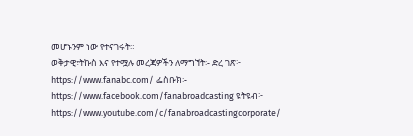መሆኑንም ነው የተናገሩት።
ወቅታዊ፣ትኩስ እና የተሟሉ መረጃዎችን ለማግኘት፡- ድረ ገጽ፦ https://www.fanabc.com/ ፌስቡክ፡- https://www.facebook.com/fanabroadcasting ዩትዩብ፦ https://www.youtube.com/c/fanabroadcastingcorporate/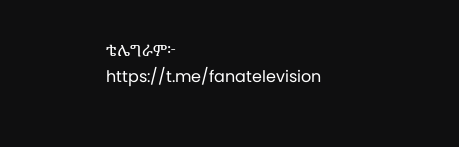ቴሌግራም፦ https://t.me/fanatelevision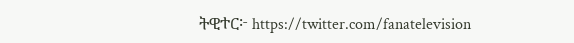ትዊተር፦ https://twitter.com/fanatelevision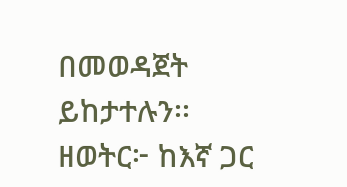በመወዳጀት ይከታተሉን፡፡ ዘወትር፦ ከእኛ ጋር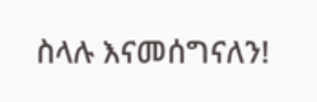ስላሉ እናመሰግናለን!